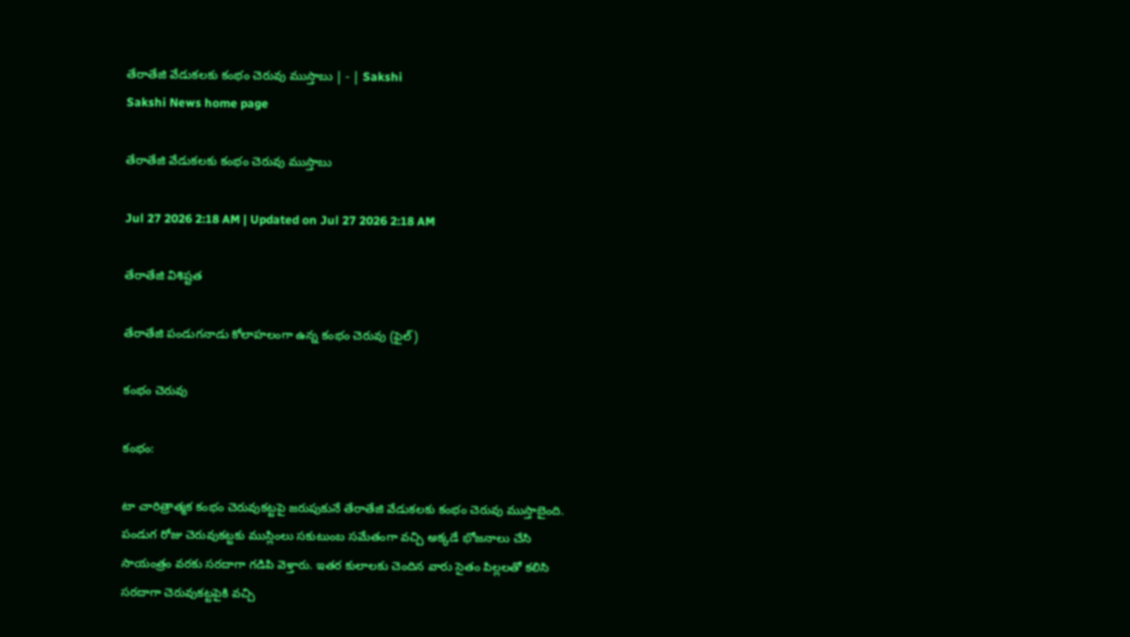తేరాతేజి వేడుకలకు కంభం చెరువు ముస్తాబు | - | Sakshi
Sakshi News home page

తేరాతేజి వేడుకలకు కంభం చెరువు ముస్తాబు

Jul 27 2026 2:18 AM | Updated on Jul 27 2026 2:18 AM

తేరాతేజి విశిష్టత

తేరాతేజి పండుగనాడు కోలాహలంగా ఉన్న కంభం చెరువు (ఫైల్‌)

కంభం చెరువు

కంభం:

టా చారిత్రాత్మక కంభం చెరువుకట్టపై జరుపుకునే తేరాతేజి వేడుకలకు కంభం చెరువు ముస్తాబైంది. పండుగ రోజు చెరువుకట్టకు ముస్లింలు సకుటుంబ సమేతంగా వచ్చి అక్కడే భోజనాలు చేసి సాయంత్రం వరకు సరదాగా గడిపి వెళ్తారు. ఇతర కులాలకు చెందిన వారు సైతం పిల్లలతో కలిసి సరదాగా చెరువుకట్టపైకి వచ్చి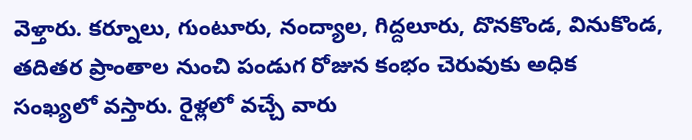వెళ్తారు. కర్నూలు, గుంటూరు, నంద్యాల, గిద్దలూరు, దొనకొండ, వినుకొండ, తదితర ప్రాంతాల నుంచి పండుగ రోజున కంభం చెరువుకు అధిక సంఖ్యలో వస్తారు. రైళ్లలో వచ్చే వారు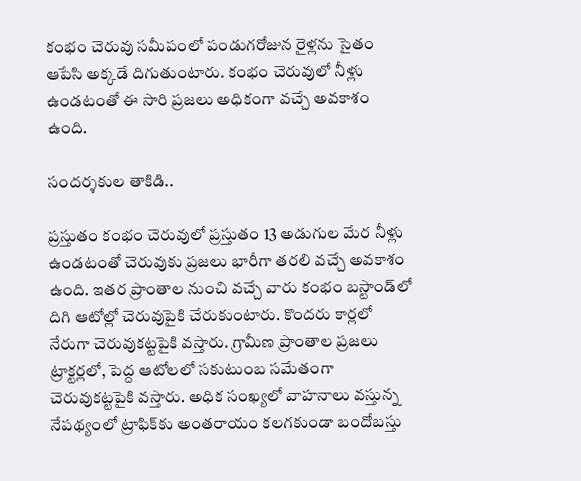కంభం చెరువు సమీపంలో పండుగరోజున రైళ్లను సైతం ఆపేసి అక్కడే దిగుతుంటారు. కంభం చెరువులో నీళ్లు ఉండటంతో ఈ సారి ప్రజలు అధికంగా వచ్చే అవకాశం ఉంది.

సందర్శకుల తాకిడి..

ప్రస్తుతం కంభం చెరువులో ప్రస్తుతం 13 అడుగుల మేర నీళ్లు ఉండటంతో చెరువుకు ప్రజలు భారీగా తరలి వచ్చే అవకాశం ఉంది. ఇతర ప్రాంతాల నుంచి వచ్చే వారు కంభం బస్టాండ్‌లో దిగి ఆటోల్లో చెరువుపైకి చేరుకుంటారు. కొందరు కార్లలో నేరుగా చెరువుకట్టపైకి వస్తారు. గ్రామీణ ప్రాంతాల ప్రజలు ట్రాక్టర్లలో, పెద్ద ఆటోలలో సకుటుంబ సమేతంగా చెరువుకట్టపైకి వస్తారు. అధిక సంఖ్యలో వాహనాలు వస్తున్న నేపథ్యంలో ట్రాఫిక్‌కు అంతరాయం కలగకుండా బందోబస్తు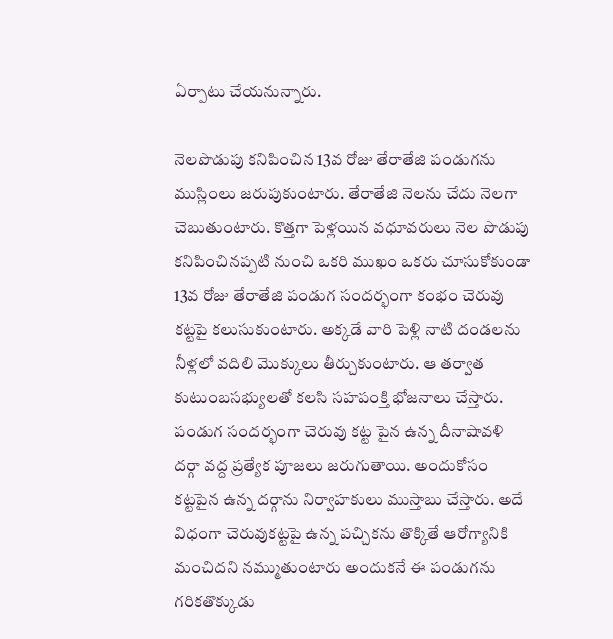ఏర్పాటు చేయనున్నారు.

నెలపొడుపు కనిపించిన 13వ రోజు తేరాతేజి పండుగను ముస్లింలు జరుపుకుంటారు. తేరాతేజి నెలను చేదు నెలగా చెబుతుంటారు. కొత్తగా పెళ్లయిన వధూవరులు నెల పొడుపు కనిపించినప్పటి నుంచి ఒకరి ముఖం ఒకరు చూసుకోకుండా 13వ రోజు తేరాతేజి పండుగ సందర్భంగా కంభం చెరువు కట్టపై కలుసుకుంటారు. అక్కడే వారి పెళ్లి నాటి దండలను నీళ్లలో వదిలి మొక్కులు తీర్చుకుంటారు. ఆ తర్వాత కుటుంబసభ్యులతో కలసి సహపంక్తి భోజనాలు చేస్తారు. పండుగ సందర్భంగా చెరువు కట్ట పైన ఉన్న దీనాషావళి దర్గా వద్ద ప్రత్యేక పూజలు జరుగుతాయి. అందుకోసం కట్టపైన ఉన్న దర్గాను నిర్వాహకులు ముస్తాబు చేస్తారు. అదే విధంగా చెరువుకట్టపై ఉన్న పచ్చికను తొక్కితే ఆరోగ్యానికి మంచిదని నమ్ముతుంటారు అందుకనే ఈ పండుగను గరికతొక్కుడు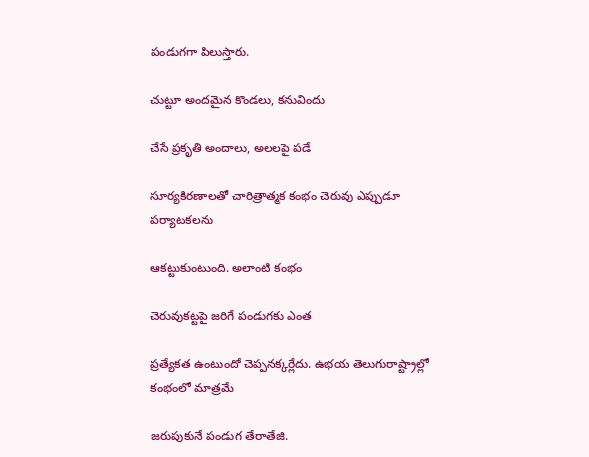పండుగగా పిలుస్తారు.

చుట్టూ అందమైన కొండలు, కనువిందు

చేసే ప్రకృతి అందాలు, అలలపై పడే

సూర్యకిరణాలతో చారిత్రాత్మక కంభం చెరువు ఎప్పుడూ పర్యాటకలను

ఆకట్టుకుంటుంది. అలాంటి కంభం

చెరువుకట్టపై జరిగే పండుగకు ఎంత

ప్రత్యేకత ఉంటుందో చెప్పనక్కర్లేదు. ఉభయ తెలుగురాష్ట్రాల్లో కంభంలో మాత్రమే

జరుపుకునే పండుగ తేరాతేజి.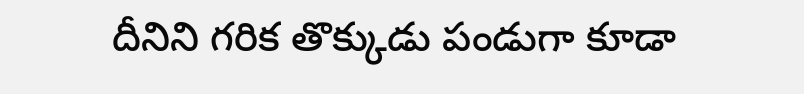దీనిని గరిక తొక్కుడు పండుగా కూడా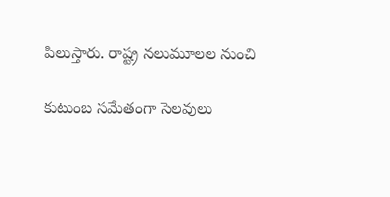పిలుస్తారు. రాష్ట్ర నలుమూలల నుంచి

కుటుంబ సమేతంగా సెలవులు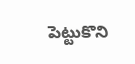పెట్టుకొని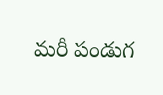మరీ పండుగ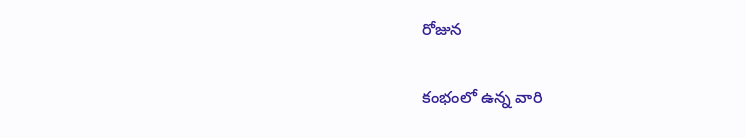రోజున

కంభంలో ఉన్న వారి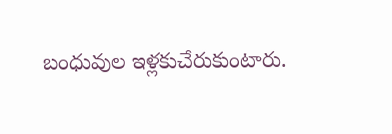బంధువుల ఇళ్లకుచేరుకుంటారు.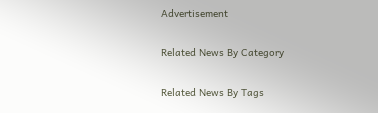Advertisement

Related News By Category

Related News By Tags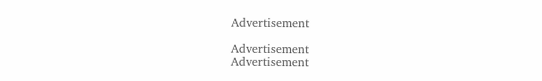Advertisement

Advertisement
Advertisement